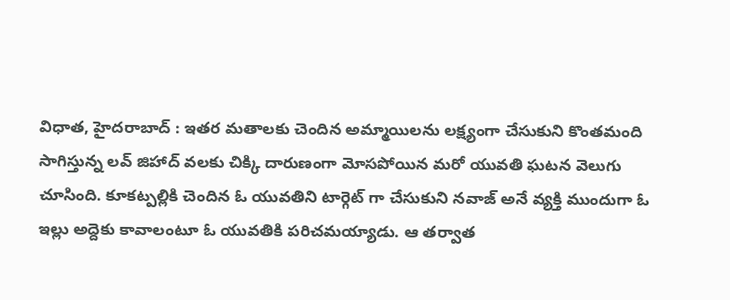విధాత, హైదరాబాద్ : ఇతర మతాలకు చెందిన అమ్మాయిలను లక్ష్యంగా చేసుకుని కొంతమంది సాగిస్తున్న లవ్ జిహాద్ వలకు చిక్కి దారుణంగా మోసపోయిన మరో యువతి ఘటన వెలుగు చూసింది. కూకట్పల్లికి చెందిన ఓ యువతిని టార్గెట్ గా చేసుకుని నవాజ్ అనే వ్యక్తి ముందుగా ఓ ఇల్లు అద్దెకు కావాలంటూ ఓ యువతికి పరిచమయ్యాడు. ఆ తర్వాత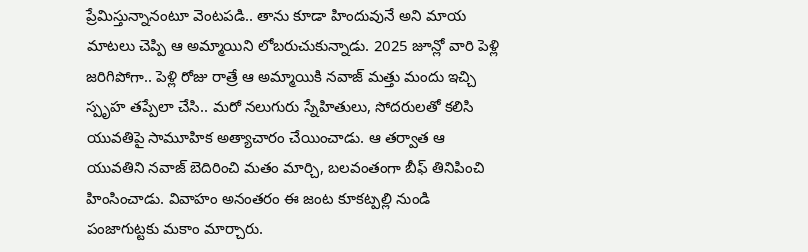ప్రేమిస్తున్నానంటూ వెంటపడి.. తాను కూడా హిందువునే అని మాయ మాటలు చెప్పి ఆ అమ్మాయిని లోబరుచుకున్నాడు. 2025 జూన్లో వారి పెళ్లి జరిగిపోగా.. పెళ్లి రోజు రాత్రే ఆ అమ్మాయికి నవాజ్ మత్తు మందు ఇచ్చి స్పృహ తప్పేలా చేసి.. మరో నలుగురు స్నేహితులు, సోదరులతో కలిసి యువతిపై సామూహిక అత్యాచారం చేయించాడు. ఆ తర్వాత ఆ యువతిని నవాజ్ బెదిరించి మతం మార్చి, బలవంతంగా బీఫ్ తినిపించి హింసించాడు. వివాహం అనంతరం ఈ జంట కూకట్పల్లి నుండి పంజాగుట్టకు మకాం మార్చారు.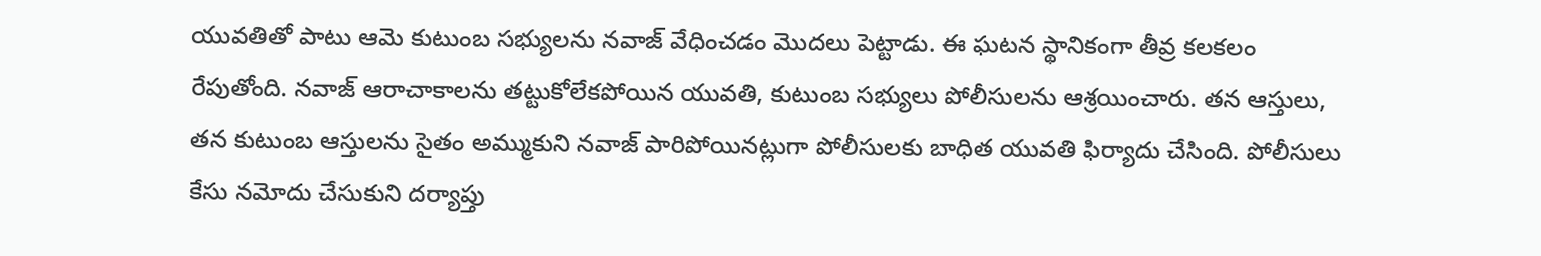యువతితో పాటు ఆమె కుటుంబ సభ్యులను నవాజ్ వేధించడం మొదలు పెట్టాడు. ఈ ఘటన స్థానికంగా తీవ్ర కలకలం రేపుతోంది. నవాజ్ ఆరాచాకాలను తట్టుకోలేకపోయిన యువతి, కుటుంబ సభ్యులు పోలీసులను ఆశ్రయించారు. తన ఆస్తులు, తన కుటుంబ ఆస్తులను సైతం అమ్ముకుని నవాజ్ పారిపోయినట్లుగా పోలీసులకు బాధిత యువతి ఫిర్యాదు చేసింది. పోలీసులు కేసు నమోదు చేసుకుని దర్యాప్తు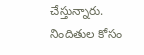చేస్తున్నారు. నిందితుల కోసం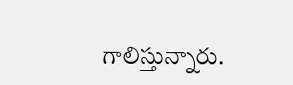గాలిస్తున్నారు.